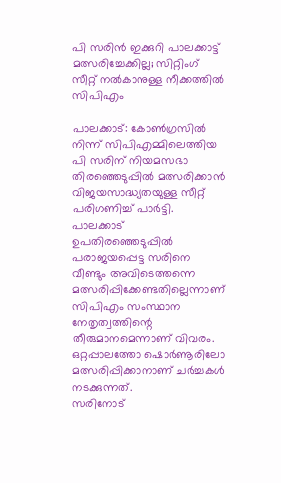പി സരിൻ ഇക്കുറി പാലക്കാട്ട് മത്സരിച്ചേക്കില്ല; സിറ്റിംഗ് സീറ്റ് നൽകാനുള്ള നീക്കത്തിൽ സിപിഎം

പാലക്കാട്: കോൺഗ്രസിൽ നിന്ന് സിപിഎമ്മിലെത്തിയ പി സരിന് നിയമസഭാ തിരഞ്ഞെടുപ്പിൽ മത്സരിക്കാൻ വിജയസാദ്ധ്യതയുള്ള സീറ്റ് പരിഗണിച്ച് പാർട്ടി. പാലക്കാട് ഉപതിരഞ്ഞെടുപ്പിൽ പരാജയപ്പെട്ട സരിനെ വീണ്ടും അവിടെത്തന്നെ മത്സരിപ്പിക്കേണ്ടതില്ലെന്നാണ് സിപിഎം സംസ്ഥാന നേതൃത്വത്തിന്റെ തീരുമാനമെന്നാണ് വിവരം. ഒറ്റപ്പാലത്തോ ഷൊർണൂരിലോ മത്സരിപ്പിക്കാനാണ് ചർച്ചകൾ നടക്കുന്നത്.
സരിനോട്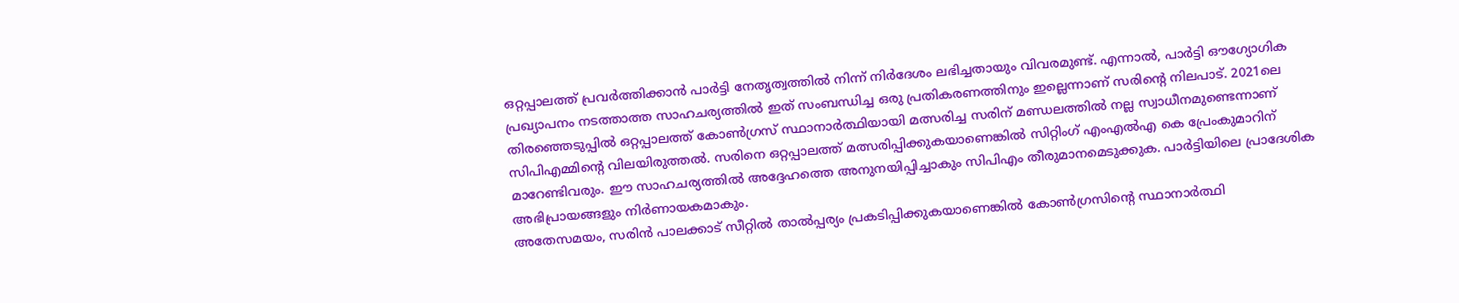ഒറ്റപ്പാലത്ത് പ്രവർത്തിക്കാൻ പാർട്ടി നേതൃത്വത്തിൽ നിന്ന് നിർദേശം ലഭിച്ചതായും വിവരമുണ്ട്. എന്നാൽ, പാർട്ടി ഔഗ്യോഗിക പ്രഖ്യാപനം നടത്താത്ത സാഹചര്യത്തിൽ ഇത് സംബന്ധിച്ച ഒരു പ്രതികരണത്തിനും ഇല്ലെന്നാണ് സരിന്റെ നിലപാട്. 2021ലെ തിരഞ്ഞെടുപ്പിൽ ഒറ്റപ്പാലത്ത് കോൺഗ്രസ് സ്ഥാനാർത്ഥിയായി മത്സരിച്ച സരിന് മണ്ഡലത്തിൽ നല്ല സ്വാധീനമുണ്ടെന്നാണ് സിപിഎമ്മിന്റെ വിലയിരുത്തൽ. സരിനെ ഒറ്റപ്പാലത്ത് മത്സരിപ്പിക്കുകയാണെങ്കിൽ സിറ്റിംഗ് എംഎൽഎ കെ പ്രേംകുമാറിന് മാറേണ്ടിവരും. ഈ സാഹചര്യത്തിൽ അദ്ദേഹത്തെ അനുനയിപ്പിച്ചാകും സിപിഎം തീരുമാനമെടുക്കുക. പാർട്ടിയിലെ പ്രാദേശിക അഭിപ്രായങ്ങളും നിർണായകമാകും.
അതേസമയം, സരിൻ പാലക്കാട് സീറ്റിൽ താൽപ്പര്യം പ്രകടിപ്പിക്കുകയാണെങ്കിൽ കോൺഗ്രസിന്റെ സ്ഥാനാർത്ഥി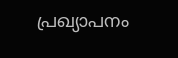പ്രഖ്യാപനം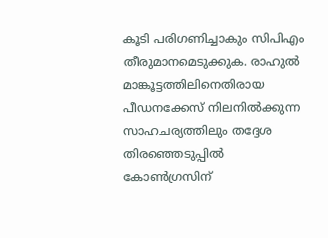കൂടി പരിഗണിച്ചാകും സിപിഎം തീരുമാനമെടുക്കുക. രാഹുൽ മാങ്കൂട്ടത്തിലിനെതിരായ പീഡനക്കേസ് നിലനിൽക്കുന്ന സാഹചര്യത്തിലും തദ്ദേശ തിരഞ്ഞെടുപ്പിൽ കോൺഗ്രസിന്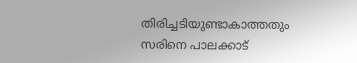തിരിച്ചടിയുണ്ടാകാത്തതും സരിനെ പാലക്കാട്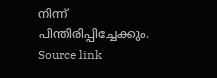നിന്ന് പിന്തിരിപ്പിച്ചേക്കും.
Source link